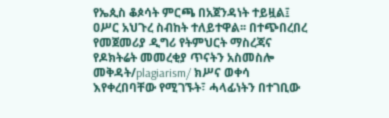የኤጲስ ቆጶሳት ምርጫ በአጀንዳነት ተይዟል፤ ዐሥር አህጉረ ስብከት ተለይተዋል፡፡ በተጭበረበረ የመጀመሪያ ዲግሪ የትምህርት ማስረጃና የዶክትሬት መመረቂያ ጥናትን አስመስሎ መቅዳት/plagiarism/ ክሥና ወቀሳ እየቀረበባቸው የሚገኙት፣ ሓላፊነትን በተገቢው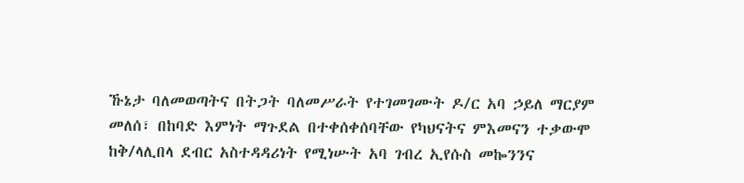ኹኔታ ባለመወጣትና በትጋት ባለመሥራት የተገመገሙት ዶ/ር አባ ኃይለ ማርያም መለሰ፣ በከባድ እምነት ማጉደል በተቀሰቀሰባቸው የካህናትና ምእመናን ተቃውሞ ከቅ/ላሊበላ ደብር አስተዳዳሪነት የሚነሡት አባ ገብረ ኢየሱስ መኰንንና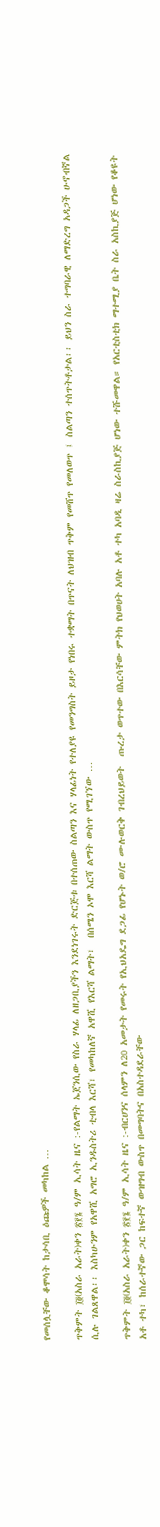የመሰሏቸው ቆሞሳት ከታሳቢ ዕጩዎች መካከል …

ጥቅምት ፲፬(አስራ አራት)ቀን ፳፻፮ ዓ/ም ኢሳት ዜና :-የልማት ኤጀንሲው የስራ ሃላፊ ለዘጋቢያችን እንደነገሩት ድርጅቱ በተሰጠው ስልጣን እና ሃላፊነት የተለያዩ የመንግስት ይዞታ የነበሩ ተቋማት በጥናት ለህዝብ ጥቅም የመሸጥ የመለወጥ ፤ ስልጣን ተሰጥትቶታል፡፡ ይህን ስራ ተግባራዊ ለማድረግ አዳጋች ሁኖብኛል ሲሉ ገልጸዋል፡፡ እስካሁንም የአዋሺ አግሮ ኢንዱስትሪ ቲብላ እርሻ፣ የመካከለኛ አዋሺ የእርሻ ልማት፣  በሰሜን ኦሞ እርሻ ልማት ውስጥ የሚገኘው …

ጥቅምት ፲፬(አስራ አራት)ቀን ፳፻፮ ዓ/ም ኢሳት ዜና :-ብርሀንና ሰላምን ለ20 አመታት የመሩት የኢህአዴግ ደጋፊ የሆኑት ወ/ሮ ሙሉወርቅ ገብረህይወት  ጡረታ ወጥተው በእርሳቸው ምትክ የህወሀት አባሉ አቶ ተካ አባዲ ዛሬ ስራስኪያጅ ሆነው ተሹመዋል። የአርቲስቲክ ማተሚያ ቤት ስራ አስኪያጅ ሆነው የቆዩት አቶ ተካ፣ ከሰራተኛው ጋር ከፍተኛ ውዝግብ ውስጥ በመግባትና በአስተዳደራቸው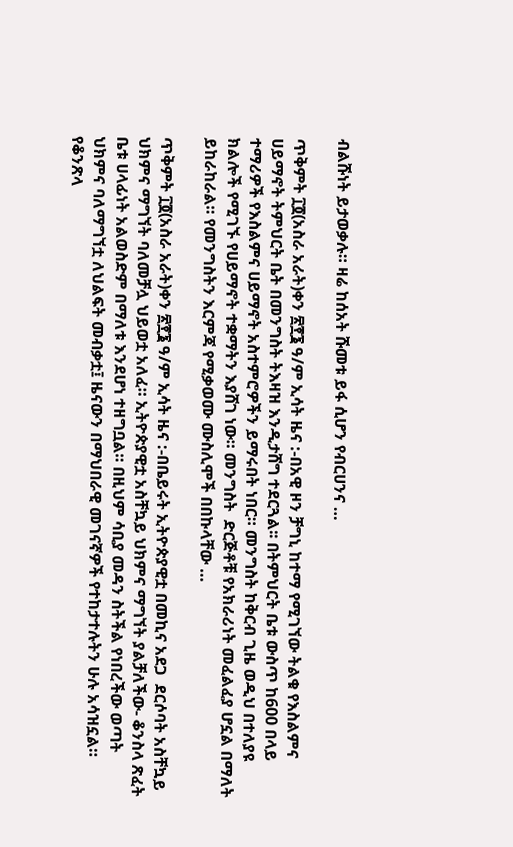ብልሹነት ይታወቃሉ። ዛሬ ከሰአት ሹመቱ ይፋ ሲሆን የብርሀንና …

ጥቅምት ፲፬(አስራ አራት)ቀን ፳፻፮ ዓ/ም ኢሳት ዜና :-በአዊ ዞን ቻግኒ ከተማ የሚገኘው ትልቁ የእስልምና ሀይማኖት ትምህርት ቤት በመንግስት ትእዛዝ እንዲታሸግ ተደርጓል፡፡ በትምህርት ቤቱ ውስጥ ከ600 በላይ ተማሪዎች የእስልምና ሀይማኖት አስተምሮዎችን ይማሩበት ነበር። መንግስት ከቅርብ ጊዜ ወዲህ በተለያዩ ክልሎች የሚገኙ የሀይማኖት ተቋማትን እያሸገ ነው። መንግስት  ድርጅቶቹ የአክራሪነት መፈልፈያ ሆኗል በማለት ይከራከራል። የመንግስትን እርምጃ የሚቃወሙ ሙስሊሞች በበኩላቸው …

ጥቅምት ፲፬(አስራ አራት)ቀን ፳፻፮ ዓ/ም ኢሳት ዜና :-በቤይሩት ኢትዮጵያዊቷ በመኪና አደጋ  ደርሶባት አስቸኳይ ህክምና ማግኘት ባለመቻሏ ህይወቷ አለፈ። ኢትዮጵያዊቷ አስቸኳይ ህክምና ማግኘት ያልቻለችው- ቆንስላ ጽፈት ቤቱ ሀላፊነት አልወስድም በማለቱ እንደሆነ ተዘግቧል። በዚህም ሳቢያ መዳን ስትችል የነበረችው ወጣት  ህክምና ባለማግኘቷ ለህልፍት መብቃቷ፤ ዜናውን በማህበራዊ መገናኛዎች የተከታተሉትን ሁሉ አሳዝኗል። የቆንጽላ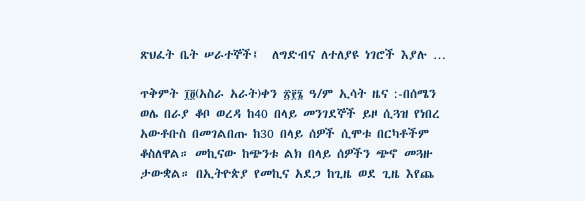ጽህፈት ቤት ሠራተኞች፤  ለግድብና ለተለያዩ ነገሮች እያሉ …

ጥቅምት ፲፬(አስራ አራት)ቀን ፳፻፮ ዓ/ም ኢሳት ዜና :-በሰሜን ወሌ በራያ ቆቦ ወረዳ ከ40 በላይ መንገደኞች ይዞ ሲጓዝ የነበረ አውቶቡስ በመገልበጡ ከ30 በላይ ሰዎች ሲሞቱ በርካቶችም ቆስለዋል። መኪናው ከጭንቱ ልክ በላይ ሰዎችን ጭኖ መጓዙ ታውቋል። በኢትዮጵያ የመኪና አደጋ ከጊዜ ወደ ጊዜ እየጨ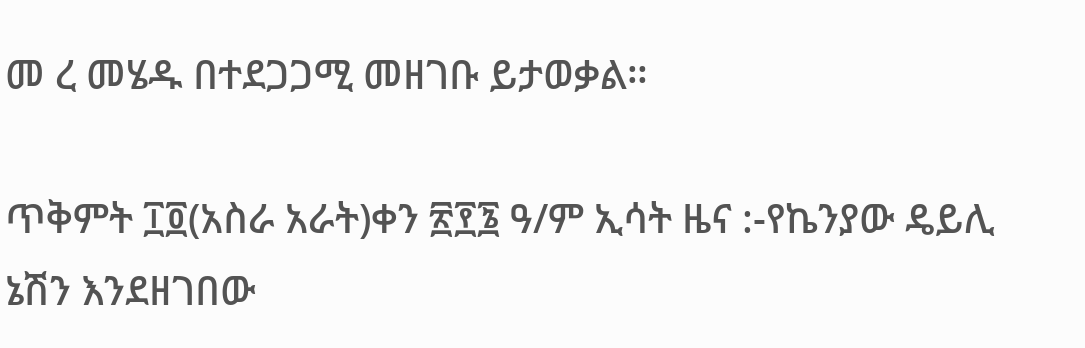መ ረ መሄዱ በተደጋጋሚ መዘገቡ ይታወቃል።

ጥቅምት ፲፬(አስራ አራት)ቀን ፳፻፮ ዓ/ም ኢሳት ዜና :-የኬንያው ዴይሊ ኔሽን እንደዘገበው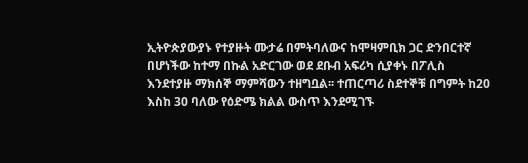ኢትዮጵያውያኑ የተያዙት ሙታሬ በምትባለውና ከሞዛምቢክ ጋር ድንበርተኛ በሆነችው ከተማ በኩል አድርገው ወደ ደቡብ አፍሪካ ሲያቀኑ በፖሊስ እንደተያዙ ማክሰኞ ማምሻውን ተዘግቧል፡፡ ተጠርጣሪ ስደተኞቹ በግምት ከ20 እስከ 30 ባለው የዕድሜ ክልል ውስጥ እንደሚገኙ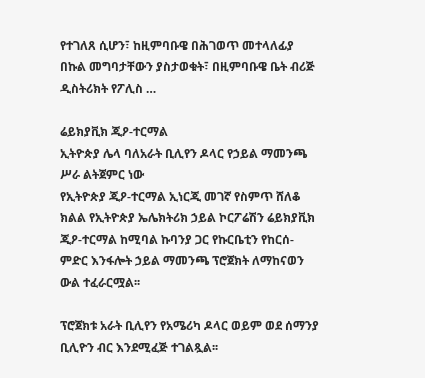የተገለጸ ሲሆን፣ ከዚምባቡዌ በሕገወጥ መተላለፊያ በኩል መግባታቸውን ያስታወቁት፣ በዚምባቡዌ ቤት ብሪጅ ዲስትሪክት የፖሊስ …

ሬይክያቪክ ጂዖ-ተርማል
ኢትዮጵያ ሌላ ባለአራት ቢሊየን ዶላር የኃይል ማመንጫ ሥራ ልትጀምር ነው
የኢትዮጵያ ጂዖ-ተርማል ኢነርጂ መገኛ የስምጥ ሸለቆ ክልል የኢትዮጵያ ኤሌክትሪክ ኃይል ኮርፖሬሽን ሬይክያቪክ ጂዖ-ተርማል ከሚባል ኩባንያ ጋር የኩርቤቲን የከርሰ-ምድር እንፋሎት ኃይል ማመንጫ ፕሮጀክት ለማከናወን ውል ተፈራርሟል፡፡

ፕሮጀክቱ አራት ቢሊየን የአሜሪካ ዶላር ወይም ወደ ሰማንያ ቢሊዮን ብር እንደሚፈጅ ተገልጿል፡፡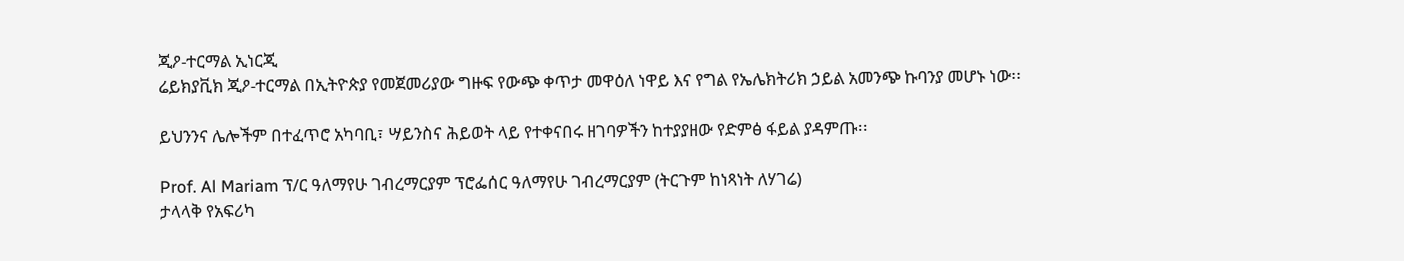ጂዖ-ተርማል ኢነርጂ
ሬይክያቪክ ጂዖ-ተርማል በኢትዮጵያ የመጀመሪያው ግዙፍ የውጭ ቀጥታ መዋዕለ ነዋይ እና የግል የኤሌክትሪክ ኃይል አመንጭ ኩባንያ መሆኑ ነው፡፡

ይህንንና ሌሎችም በተፈጥሮ አካባቢ፣ ሣይንስና ሕይወት ላይ የተቀናበሩ ዘገባዎችን ከተያያዘው የድምፅ ፋይል ያዳምጡ፡፡

Prof. Al Mariam ፕ/ር ዓለማየሁ ገብረማርያም ፕሮፌሰር ዓለማየሁ ገብረማርያም (ትርጉም ከነጻነት ለሃገሬ)
ታላላቅ የአፍሪካ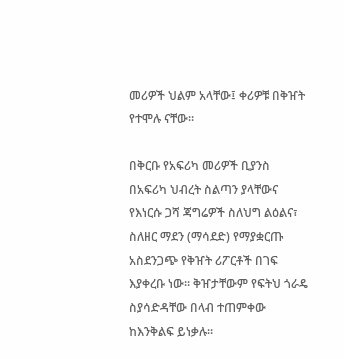መሪዎች ህልም አላቸው፤ ቀሪዎቹ በቅዠት የተሞሉ ናቸው።

በቅርቡ የአፍሪካ መሪዎች ቢያንስ በአፍሪካ ህብረት ስልጣን ያላቸውና የእነርሱ ጋሻ ጃግሬዎች ስለህግ ልዕልና፣ ስለዘር ማደን (ማሳደድ) የማያቋርጡ አስደንጋጭ የቅዠት ሪፖርቶች በገፍ እያቀረቡ ነው። ቅዠታቸውም የፍትህ ጎራዴ ስያሳድዳቸው በላብ ተጠምቀው ከእንቅልፍ ይነቃሉ።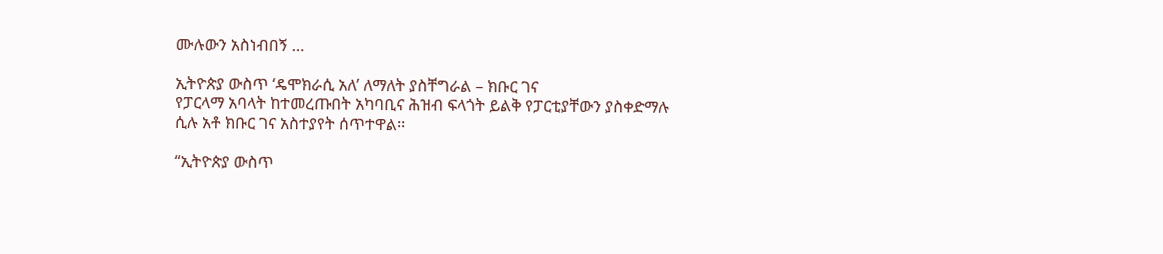ሙሉውን አስነብበኝ …

ኢትዮጵያ ውስጥ ‘ዴሞክራሲ አለ’ ለማለት ያስቸግራል – ክቡር ገና
የፓርላማ አባላት ከተመረጡበት አካባቢና ሕዝብ ፍላጎት ይልቅ የፓርቲያቸውን ያስቀድማሉ ሲሉ አቶ ክቡር ገና አስተያየት ሰጥተዋል፡፡

“ኢትዮጵያ ውስጥ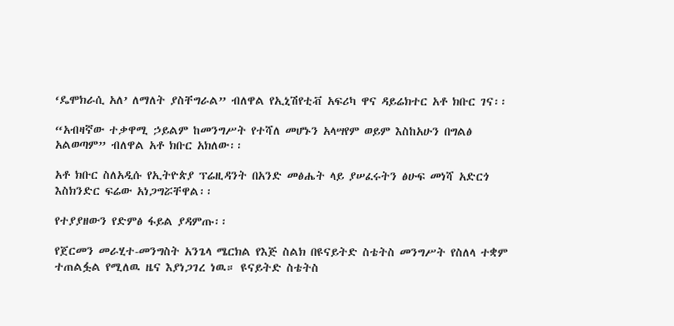‘ዴሞክራሲ አለ’ ለማለት ያስቸግራል” ብለዋል የኢኒሽየቲቭ አፍሪካ ዋና ዳይሬክተር አቶ ክቡር ገና፡፡

“አብዛኛው ተቃዋሚ ኃይልም ከመንግሥት የተሻለ መሆኑን አላሣየም ወይም እስከአሁን በግልፅ አልወጣም” ብለዋል አቶ ክቡር አክለው፡፡

አቶ ክቡር ስለአዲሱ የኢትዮጵያ ፕሬዚዳንት በአንድ መፅሔት ላይ ያሠፈሩትን ፅሁፍ መነሻ አድርጎ እስክንድር ፍሬው አነጋግሯቸዋል፡፡

የተያያዘውን የድምፅ ፋይል ያዳምጡ፡፡

የጀርመን መራሂተ-መንግስት አንጌላ ሜርክል የእጅ ስልክ በዩናይትድ ስቴትስ መንግሥት የስለላ ተቋም ተጠልፏል የሚለዉ ዜና እያነጋገረ ነዉ። ዩናይትድ ስቴትስ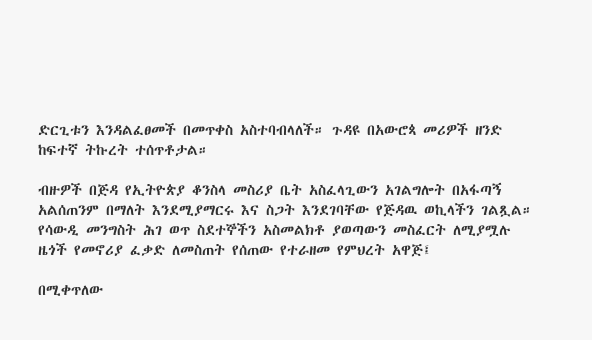ድርጊቱን እንዳልፈፀመች በመጥቀስ አስተባብላለች። ጉዳዩ በአውሮጳ መሪዎች ዘንድ ከፍተኛ ትኩረት ተሰጥቶታል።

ብዙዎች በጅዳ የኢትዮጵያ ቆንስላ መስሪያ ቤት አስፈላጊውን አገልግሎት በአፋጣኝ አልሰጠንም በማለት እንደሚያማርሩ እና ስጋት እንደገባቸው የጅዳዉ ወኪላችን ገልጿል። የሳውዲ መንግስት ሕገ ወጥ ስደተኞችን አስመልክቶ ያወጣውን መስፈርት ለሚያሟሉ ዜጎች የመኖሪያ ፈቃድ ለመስጠት የሰጠው የተራዘመ የምህረት አዋጅ፤

በሚቀጥለው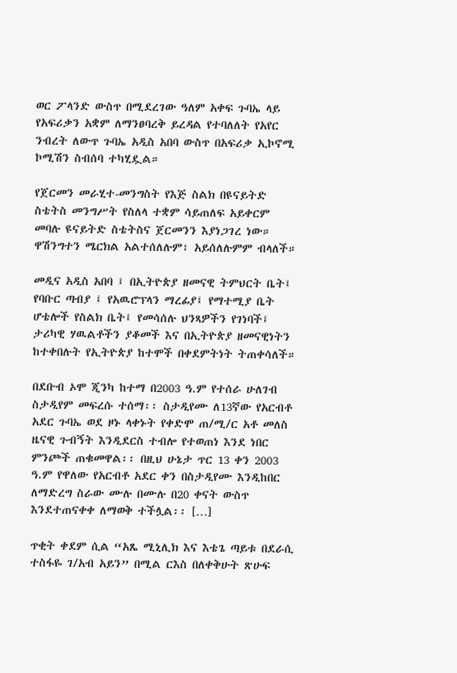ወር ፖላንድ ውስጥ በሚደረገው ዓለም አቀፍ ጉባኤ ላይ የአፍሪቃን አቋም ለማንፀባረቅ ይረዳል የተባለለት የአየር ንብረት ለውጥ ጉባኤ አዲስ አበባ ውስጥ በአፍሪቃ ኢኮኖሚ ኮሚሽን ስብሰባ ተካሂዷል።

የጀርመን መራሂተ-መንግስት የእጅ ስልክ በዩናይትድ ስቴትስ መንግሥት የስለላ ተቋም ሳይጠለፍ አይቀርም መባሉ ዩናይትድ ስቴትስና ጀርመንን እያነጋገረ ነው። ዋሽንግተን ሜርክል አልተሰለሉም፣ አይሰለሉምም ብላለች።

መዲና አዲስ አበባ ፤ በኢትዮጵያ ዘመናዊ ትምህርት ቤት፤ የባቡር ጣብያ ፤ የአዉሮፕላን ማረፊያ፤ የማተሚያ ቤት ሆቴሎች የስልክ ቤት፤ የመሳሰሉ ህንጻዎችን የገነባች፤ ታሪካዊ ሃዉልቶችን ያቆመች እና በኢትዮጵያ ዘመናዊነትን ከተቀበሉት የኢትዮጵያ ከተሞች በቀደምትነት ትጠቀሳለች።

በደቡብ ኦሞ ጂንካ ከተማ በ2003 ዓ.ም የተሰራ ሁለገብ ስታዲየም መፍረሱ ተሰማ፡፡ ስታዲየሙ ለ13ኛው የአርብቶ አደር ጉባኤ ወደ ዞኑ ላቀኑት የቀድሞ ጠ/ሚ/ር አቶ መለስ ዜናዊ ጉብኝት እንዲደርስ ተብሎ የተወጠነ እንደ ነበር ምንጮች ጠቁመዋል፡፡ በዚህ ሁኔታ ጥር 13 ቀን 2003 ዓ.ም የዋለው የአርብቶ አደር ቀን በስታዲየሙ እንዲከበር ለማድረግ ስራው ሙሉ በሙሉ በ20 ቀናት ውስጥ እንደተጠናቀቀ ለማወቅ ተችሏል፡፡ […]

ጥቂት ቀደም ሲል “አጼ ሚኒሊክ እና እቴጌ ጣይቱ በደራሲ ተስፋዬ ገ/አብ አይን” በሚል ርእስ በለቀቅሁት ጽሁፍ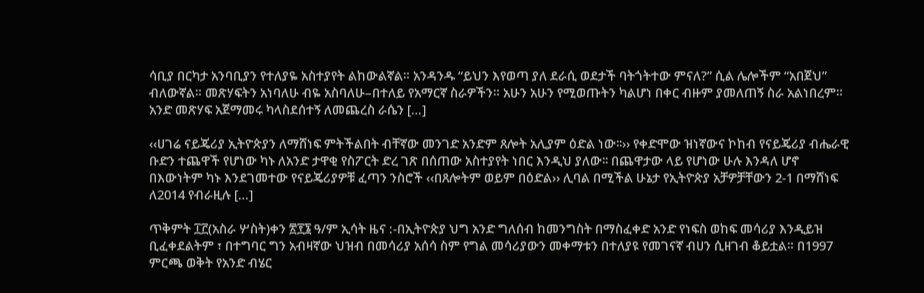ሳቢያ በርካታ አንባቢያን የተለያዬ አስተያየት ልከውልኛል። አንዳንዱ “ይህን እየወጣ ያለ ደራሲ ወደታች ባትጎትተው ምናለ?” ሲል ሌሎችም “አበጀህ” ብለውኛል። መጽሃፍትን አነባለሁ ብዬ አስባለሁ–በተለይ የአማርኛ ስራዎችን። አሁን አሁን የሚወጡትን ካልሆነ በቀር ብዙም ያመለጠኝ ስራ አልነበረም። አንድ መጽሃፍ አጀማመሩ ካላስደሰተኝ ለመጨረስ ራሴን […]

‹‹ሀገሬ ናይጄሪያ ኢትዮጵያን ለማሸነፍ ምትችልበት ብቸኛው መንገድ አንድም ጸሎት አሊያም ዕድል ነው፡፡›› የቀድሞው ዝነኛውና ኮከብ የናይጄሪያ ብሔራዊ ቡድን ተጨዋች የሆነው ካኑ ለአንድ ታዋቂ የስፖርት ድረ ገጽ በሰጠው አስተያየት ነበር እንዲህ ያለው፡፡ በጨዋታው ላይ የሆነው ሁሉ እንዳለ ሆኖ በእውነትም ካኑ እንደገመተው የናይጄሪያዎቹ ፈጣን ንስሮች ‹‹በጸሎትም ወይም በዕድል›› ሊባል በሚችል ሁኔታ የኢትዮጵያ አቻዎቻቸውን 2-1 በማሸነፍ ለ2014 የብራዚሉ […]

ጥቅምት ፲፫(አስራ ሦስት)ቀን ፳፻፮ ዓ/ም ኢሳት ዜና :-በኢትዮጵያ ህግ አንድ ግለሰብ ከመንግስት በማስፈቀድ አንድ የነፍስ ወከፍ መሳሪያ እንዲይዝ ቢፈቀደልትም ፣ በተግባር ግን አብዛኛው ህዝብ በመሳሪያ አሰሳ ስም የግል መሳሪያውን መቀማቱን በተለያዩ የመገናኛ ብሀን ሲዘገብ ቆይቷል። በ1997 ምርጫ ወቅት የአንድ ብሄር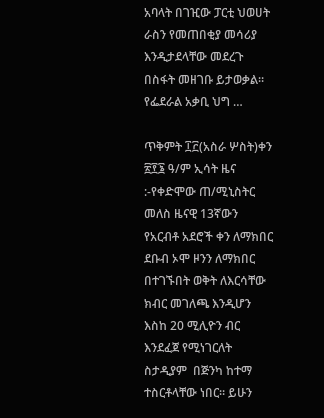አባላት በገዢው ፓርቲ ህወሀት  ራስን የመጠበቂያ መሳሪያ እንዲታደላቸው መደረጉ በስፋት መዘገቡ ይታወቃል። የፌደራል አቃቢ ህግ …

ጥቅምት ፲፫(አስራ ሦስት)ቀን ፳፻፮ ዓ/ም ኢሳት ዜና :-የቀድሞው ጠ/ሚኒስትር መለስ ዜናዊ 13ኛውን የአርብቶ አደሮች ቀን ለማክበር ደቡብ ኦሞ ዞንን ለማክበር በተገኙበት ወቅት ለእርሳቸው ክብር መገለጫ እንዲሆን እስከ 20 ሚሊዮን ብር እንደፈጀ የሚነገርለት ስታዲያም  በጅንካ ከተማ ተስርቶላቸው ነበር። ይሁን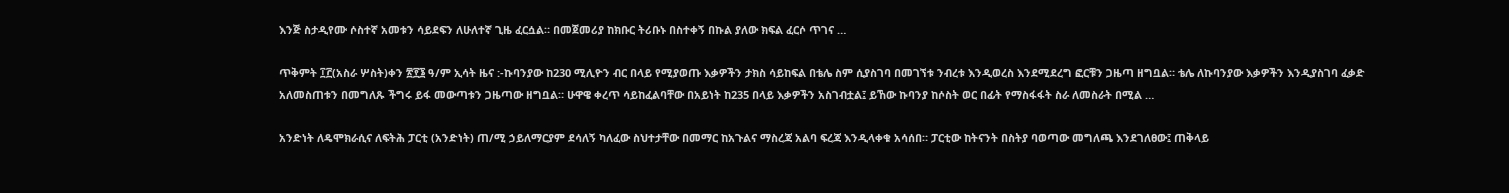እንጅ ስታዲየሙ ሶስተኛ አመቱን ሳይደፍን ለሁለተኛ ጊዜ ፈርሷል። በመጀመሪያ ከክቡር ትሪቡኑ በስተቀኝ በኩል ያለው ክፍል ፈርሶ ጥገና …

ጥቅምት ፲፫(አስራ ሦስት)ቀን ፳፻፮ ዓ/ም ኢሳት ዜና :-ኩባንያው ከ230 ሚሊዮን ብር በላይ የሚያወጡ እቃዎችን ታክስ ሳይከፍል በቴሌ ስም ሲያስገባ በመገኘቱ ንብረቱ እንዲወረስ እንደሚደረግ ፎርቹን ጋዜጣ ዘግቧል። ቴሌ ለኩባንያው እቃዎችን እንዲያስገባ ፈቃድ አለመስጠቱን በመግለጹ ችግሩ ይፋ መውጣቱን ጋዜጣው ዘግቧል። ሁዋዌ ቀረጥ ሳይከፈልባቸው በአይነት ከ235 በላይ እቃዎችን አስገብቷል፤ ይኸው ኩባንያ ከሶስት ወር በፊት የማስፋፋት ስራ ለመስራት በሚል …

አንድነት ለዴሞክራሲና ለፍትሕ ፓርቲ (አንድነት) ጠ/ሚ ኃይለማርያም ደሳለኝ ካለፈው ስህተታቸው በመማር ከአጉልና ማስረጃ አልባ ፍረጃ እንዲላቀቁ አሳሰበ። ፓርቲው ከትናንት በስትያ ባወጣው መግለጫ እንደገለፀው፤ ጠቅላይ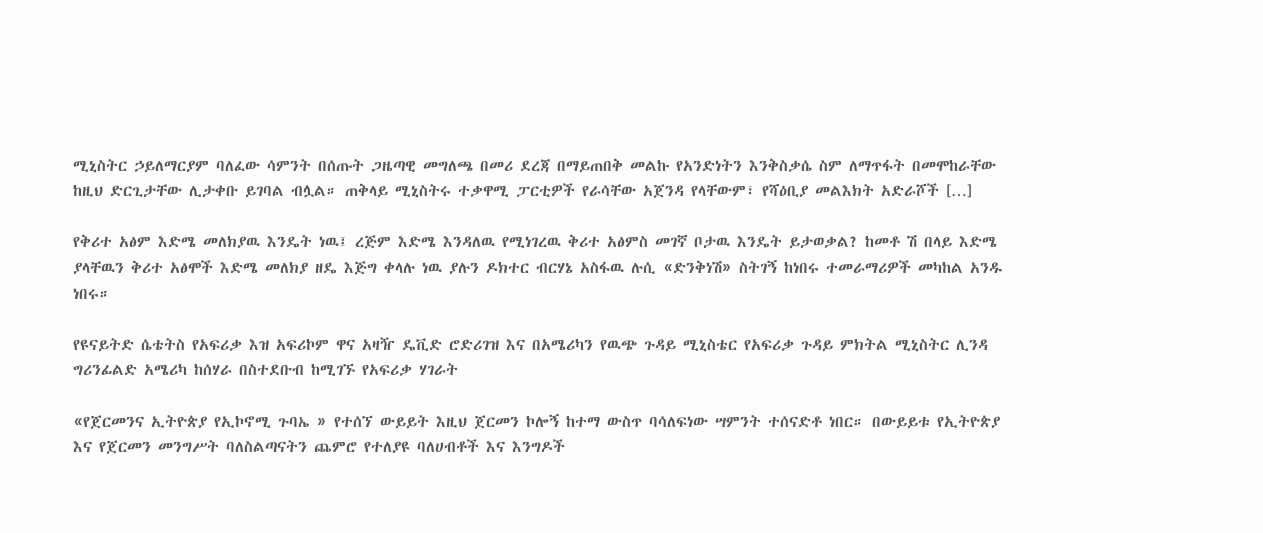ሚኒስትር ኃይለማርያም ባለፈው ሳምንት በሰጡት ጋዜጣዊ መግለጫ በመሪ ደረጃ በማይጠበቅ መልኩ የአንድነትን እንቅስቃሴ ስም ለማጥፋት በመሞከራቸው ከዚህ ድርጊታቸው ሊታቀቡ ይገባል ብሏል። ጠቅላይ ሚኒስትሩ ተቃዋሚ ፓርቲዎች የራሳቸው አጀንዳ የላቸውም፣ የሻዕቢያ መልእክት አድራሾች […]

የቅሪተ አፅም እድሜ መለክያዉ እንዴት ነዉ፤ ረጅም እድሜ እንዳለዉ የሚነገረዉ ቅሪተ አፅምስ መገኛ ቦታዉ እንዴት ይታወቃል? ከመቶ ሽ በላይ እድሜ ያላቸዉን ቅሪተ አፅሞች እድሜ መለክያ ዘዴ እጅግ ቀላሉ ነዉ ያሉን ዶክተር ብርሃኔ አስፋዉ ሉሲ «ድንቅነሽ» ስትገኝ ከነበሩ ተመራማሪዎች መካከል አንዱ ነበሩ።

የዩናይትድ ሴቴትስ የአፍሪቃ እዝ አፍሪኮም ዋና አዛዥ ዴቪድ ሮድሪገዝ እና በአሜሪካን የዉጭ ጉዳይ ሚኒስቴር የአፍሪቃ ጉዳይ ምክትል ሚኒስትር ሊንዳ ግሪንፊልድ አሜሪካ ከሰሃራ በስተደቡብ ከሚገኙ የአፍሪቃ ሃገራት

«የጀርመንና ኢትዮጵያ የኢኮኖሚ ጉባኤ » የተሰኘ ውይይት እዚህ ጀርመን ኮሎኝ ከተማ ውስጥ ባሳለፍነው ሣምንት ተሰናድቶ ነበር። በውይይቱ የኢትዮጵያ እና የጀርመን መንግሥት ባለስልጣናትን ጨምሮ የተለያዩ ባለሀብቶች እና እንግዶች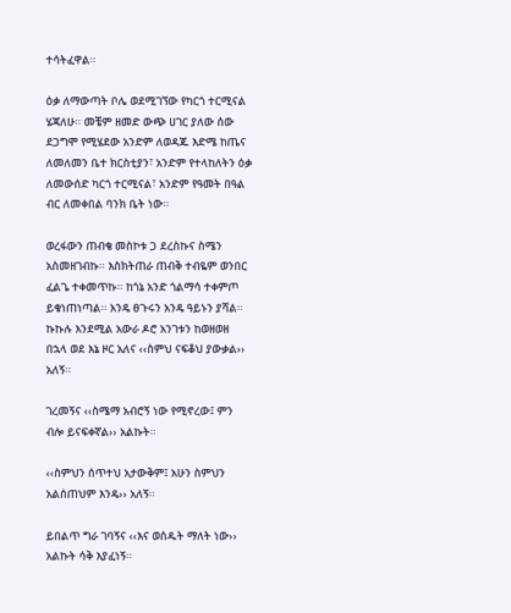ተሳትፈዋል።

ዕቃ ለማውጣት ቦሌ ወደሚገኘው የካርጎ ተርሚናል ሄጃለሁ፡፡ መቼም ዘመድ ውጭ ሀገር ያለው ሰው ደጋግሞ የሚሄደው አንድም ለወዳጁ እድሜ ከጤና ለመለመን ቤተ ክርስቲያን፣ አንድም የተላከለትን ዕቃ ለመውሰድ ካርጎ ተርሚናል፣ አንድም የዓመት በዓል ብር ለመቀበል ባንክ ቤት ነው፡፡

ወረፋውን ጠብቄ መስኮቱ ጋ ደረስኩና ስሜን አስመዘገብኩ፡፡ እስክትጠራ ጠብቅ ተብዬም ወንበር ፈልጌ ተቀመጥኩ፡፡ ከጎኔ አንድ ጎልማሳ ተቀምጦ ይቁነጠነጣል፡፡ አንዴ ፀጉሩን አንዴ ዓይኑን ያሻል፡፡ ኩኩሉ እንደሚል አውራ ዶሮ አንገቱን ከወዘወዘ በኋላ ወደ እኔ ዞር አለና ‹‹ስምህ ናፍቆህ ያውቃል›› አለኝ፡፡

ገረመኝና ‹‹ስሜማ አብሮኝ ነው የሚኖረው፤ ምን ብሎ ይናፍቀኛል›› አልኩት፡፡

‹‹ስምህን ሰጥተህ አታውቅም፤ አሁን ስምህን አልሰጠህም እንዴ›› አለኝ፡፡

ይበልጥ ግራ ገባኝና ‹‹እና ወሰዱት ማለት ነው›› አልኩት ሳቅ እያፈነኝ፡፡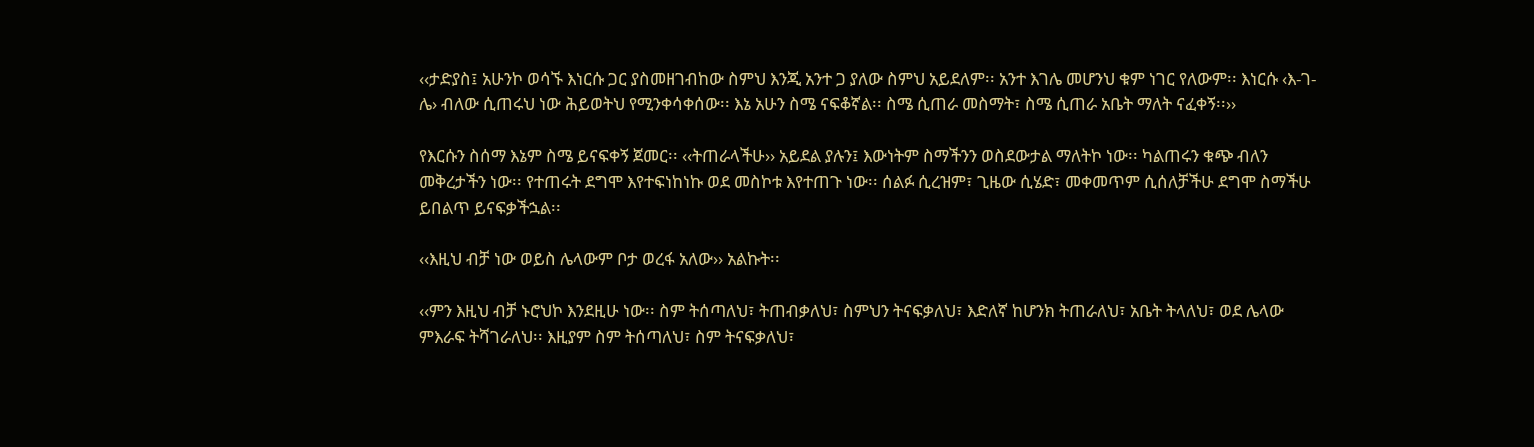‹‹ታድያስ፤ አሁንኮ ወሳኙ እነርሱ ጋር ያስመዘገብከው ስምህ እንጂ አንተ ጋ ያለው ስምህ አይደለም፡፡ አንተ እገሌ መሆንህ ቁም ነገር የለውም፡፡ እነርሱ ‹እ-ገ-ሌ› ብለው ሲጠሩህ ነው ሕይወትህ የሚንቀሳቀሰው፡፡ እኔ አሁን ስሜ ናፍቆኛል፡፡ ስሜ ሲጠራ መስማት፣ ስሜ ሲጠራ አቤት ማለት ናፈቀኝ፡፡››

የእርሱን ስሰማ እኔም ስሜ ይናፍቀኝ ጀመር፡፡ ‹‹ትጠራላችሁ›› አይደል ያሉን፤ እውነትም ስማችንን ወስደውታል ማለትኮ ነው፡፡ ካልጠሩን ቁጭ ብለን መቅረታችን ነው፡፡ የተጠሩት ደግሞ እየተፍነከነኩ ወደ መስኮቱ እየተጠጉ ነው፡፡ ሰልፉ ሲረዝም፣ ጊዜው ሲሄድ፣ መቀመጥም ሲሰለቻችሁ ደግሞ ስማችሁ ይበልጥ ይናፍቃችኋል፡፡

‹‹እዚህ ብቻ ነው ወይስ ሌላውም ቦታ ወረፋ አለው›› አልኩት፡፡

‹‹ምን እዚህ ብቻ ኑሮህኮ እንደዚሁ ነው፡፡ ስም ትሰጣለህ፣ ትጠብቃለህ፣ ስምህን ትናፍቃለህ፣ እድለኛ ከሆንክ ትጠራለህ፣ አቤት ትላለህ፣ ወደ ሌላው ምእራፍ ትሻገራለህ፡፡ እዚያም ስም ትሰጣለህ፣ ስም ትናፍቃለህ፣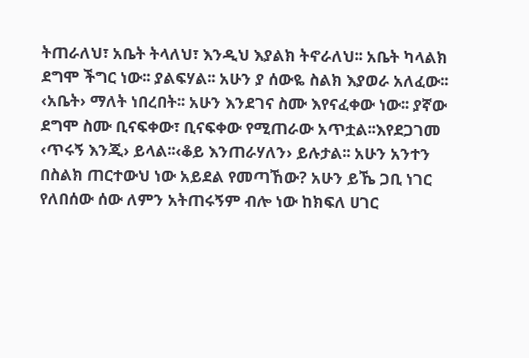ትጠራለህ፣ አቤት ትላለህ፣ እንዲህ እያልክ ትኖራለህ፡፡ አቤት ካላልክ ደግሞ ችግር ነው፡፡ ያልፍሃል፡፡ አሁን ያ ሰውዬ ስልክ እያወራ አለፈው፡፡ ‹አቤት› ማለት ነበረበት፡፡ አሁን እንደገና ስሙ እየናፈቀው ነው፡፡ ያኛው ደግሞ ስሙ ቢናፍቀው፣ ቢናፍቀው የሚጠራው አጥቷል፡፡እየደጋገመ ‹ጥሩኝ እንጂ› ይላል፡፡‹ቆይ እንጠራሃለን› ይሉታል፡፡ አሁን አንተን በስልክ ጠርተውህ ነው አይደል የመጣኸው? አሁን ይኼ ጋቢ ነገር የለበሰው ሰው ለምን አትጠሩኝም ብሎ ነው ከክፍለ ሀገር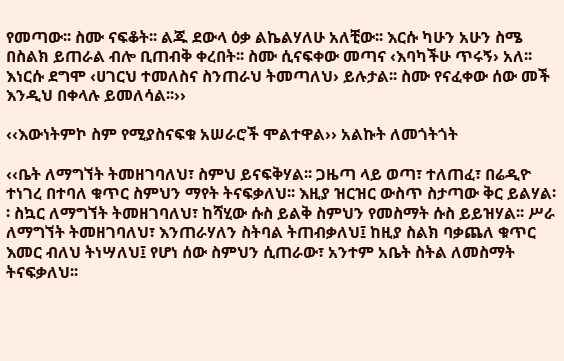የመጣው፡፡ ስሙ ናፍቆት፡፡ ልጁ ደውላ ዕቃ ልኬልሃለሁ አለቺው፡፡ እርሱ ካሁን አሁን ስሜ በስልክ ይጠራል ብሎ ቢጠብቅ ቀረበት፡፡ ስሙ ሲናፍቀው መጣና ‹እባካችሁ ጥሩኝ› አለ፡፡ እነርሱ ደግሞ ‹ሀገርህ ተመለስና ስንጠራህ ትመጣለህ› ይሉታል፡፡ ስሙ የናፈቀው ሰው መች እንዲህ በቀላሉ ይመለሳል፡፡››

‹‹እውነትምኮ ስም የሚያስናፍቁ አሠራሮች ሞልተዋል›› አልኩት ለመጎትጎት

‹‹ቤት ለማግኘት ትመዘገባለህ፣ ስምህ ይናፍቅሃል፡፡ ጋዜጣ ላይ ወጣ፣ ተለጠፈ፣ በሬዲዮ ተነገረ በተባለ ቁጥር ስምህን ማየት ትናፍቃለህ፡፡ እዚያ ዝርዝር ውስጥ ስታጣው ቅር ይልሃል፡፡ ስኳር ለማግኘት ትመዘገባለህ፣ ከሻሂው ሱስ ይልቅ ስምህን የመስማት ሱስ ይይዝሃል፡፡ ሥራ ለማግኘት ትመዘገባለህ፣ እንጠራሃለን ስትባል ትጠብቃለህ፤ ከዚያ ስልክ ባቃጨለ ቁጥር እመር ብለህ ትነሣለህ፤ የሆነ ሰው ስምህን ሲጠራው፣ አንተም አቤት ስትል ለመስማት ትናፍቃለህ፡፡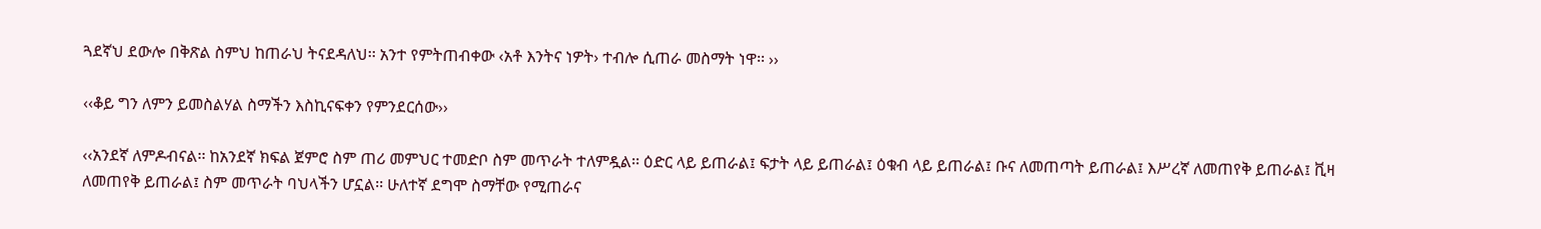ጓደኛህ ደውሎ በቅጽል ስምህ ከጠራህ ትናደዳለህ፡፡ አንተ የምትጠብቀው ‹አቶ እንትና ነዎት› ተብሎ ሲጠራ መስማት ነዋ፡፡ ››

‹‹ቆይ ግን ለምን ይመስልሃል ስማችን እስኪናፍቀን የምንደርሰው››

‹‹አንደኛ ለምዶብናል፡፡ ከአንደኛ ክፍል ጀምሮ ስም ጠሪ መምህር ተመድቦ ስም መጥራት ተለምዷል፡፡ ዕድር ላይ ይጠራል፤ ፍታት ላይ ይጠራል፤ ዕቁብ ላይ ይጠራል፤ ቡና ለመጠጣት ይጠራል፤ እሥረኛ ለመጠየቅ ይጠራል፤ ቪዛ ለመጠየቅ ይጠራል፤ ስም መጥራት ባህላችን ሆኗል፡፡ ሁለተኛ ደግሞ ስማቸው የሚጠራና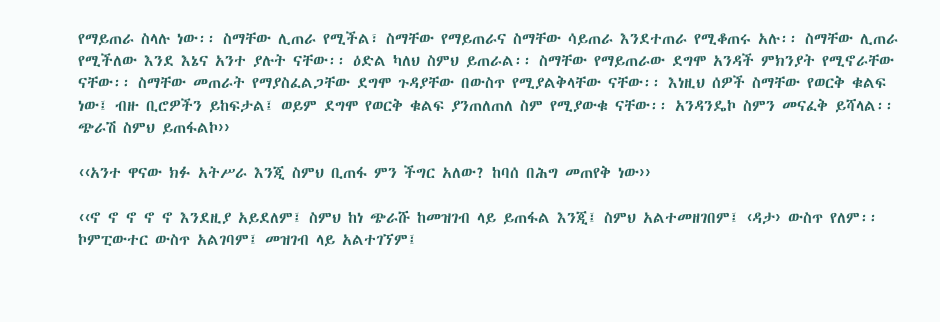የማይጠራ ስላሉ ነው፡፡ ስማቸው ሊጠራ የሚችል፣ ስማቸው የማይጠራና ስማቸው ሳይጠራ እንደተጠራ የሚቆጠሩ አሉ፡፡ ስማቸው ሊጠራ የሚችለው እንደ እኔና አንተ ያሉት ናቸው፡፡ ዕድል ካለህ ስምህ ይጠራል፡፡ ስማቸው የማይጠራው ደግሞ አንዳች ምክንያት የሚኖራቸው ናቸው፡፡ ስማቸው መጠራት የማያስፈልጋቸው ደግሞ ጉዳያቸው በውስጥ የሚያልቅላቸው ናቸው፡፡ እነዚህ ሰዎች ስማቸው የወርቅ ቁልፍ ነው፤ ብዙ ቢሮዎችን ይከፍታል፤ ወይም ደግሞ የወርቅ ቁልፍ ያንጠለጠለ ስም የሚያውቁ ናቸው፡፡ አንዳንዴኮ ስምን መናፈቅ ይሻላል፡፡ ጭራሽ ስምህ ይጠፋልኮ››

‹‹አንተ ዋናው ክፉ አትሥራ እንጂ ስምህ ቢጠፋ ምን ችግር አለው? ከባሰ በሕግ መጠየቅ ነው››

‹‹ኖ ኖ ኖ ኖ ኖ እንደዚያ አይደለም፤ ስምህ ከነ ጭራሹ ከመዝገብ ላይ ይጠፋል እንጂ፤ ስምህ አልተመዘገበም፤ ‹ዳታ› ውስጥ የለም፡፡ ኮምፒውተር ውስጥ አልገባም፤ መዝገብ ላይ አልተገኘም፤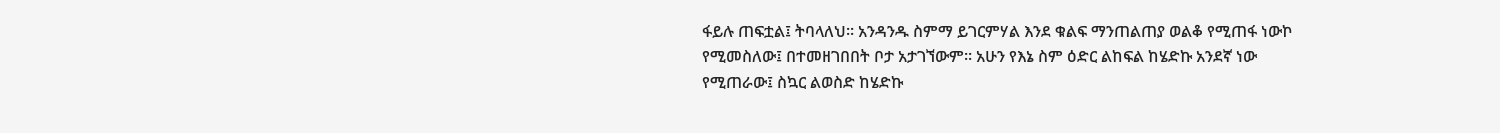ፋይሉ ጠፍቷል፤ ትባላለህ፡፡ አንዳንዱ ስምማ ይገርምሃል እንደ ቁልፍ ማንጠልጠያ ወልቆ የሚጠፋ ነውኮ የሚመስለው፤ በተመዘገበበት ቦታ አታገኘውም፡፡ አሁን የእኔ ስም ዕድር ልከፍል ከሄድኩ አንደኛ ነው የሚጠራው፤ ስኳር ልወስድ ከሄድኩ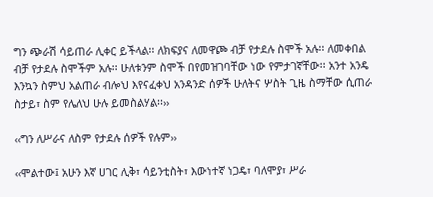ግን ጭራሽ ሳይጠራ ሊቀር ይችላል፡፡ ለክፍያና ለመዋጮ ብቻ የታደሉ ስሞች አሉ፡፡ ለመቀበል ብቻ የታደሉ ስሞችም አሉ፡፡ ሁለቱንም ስሞች በየመዝገባቸው ነው የምታገኛቸው፡፡ አንተ አንዴ እንኳን ስምህ አልጠራ ብሎህ እየናፈቀህ አንዳንድ ሰዎች ሁለትና ሦስት ጊዜ ስማቸው ሲጠራ ስታይ፣ ስም የሌለህ ሁሉ ይመስልሃል፡፡››

‹‹ግን ለሥራና ለስም የታደሉ ሰዎች የሉም››

‹‹ሞልተው፤ አሁን እኛ ሀገር ሊቅ፣ ሳይንቲስት፣ እውነተኛ ነጋዴ፣ ባለሞያ፣ ሥራ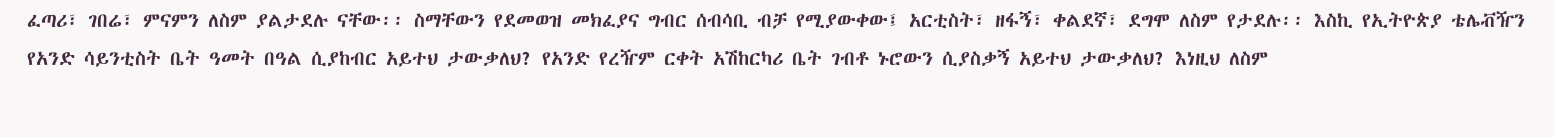ፈጣሪ፣ ገበሬ፣ ምናምን ለስም ያልታደሉ ናቸው፡፡ ስማቸውን የደመወዝ መክፈያና ግብር ሰብሳቢ ብቻ የሚያውቀው፤ አርቲስት፣ ዘፋኝ፣ ቀልደኛ፣ ደግሞ ለስም የታደሉ፡፡ እስኪ የኢትዮጵያ ቴሌቭዥን የአንድ ሳይንቲስት ቤት ዓመት በዓል ሲያከብር አይተህ ታውቃለህ? የአንድ የረዥም ርቀት አሽከርካሪ ቤት ገብቶ ኑሮውን ሲያስቃኝ አይተህ ታውቃለህ? እነዚህ ለስም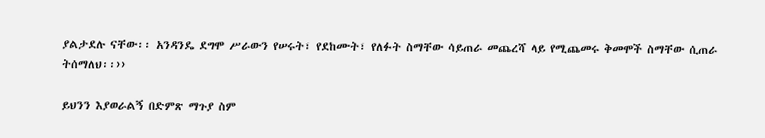ያልታደሉ ናቸው፡፡ አንዳንዴ ደግሞ ሥራውን የሠሩት፣ የደከሙት፣ የለፉት ስማቸው ሳይጠራ መጨረሻ ላይ የሚጨመሩ ቅመሞች ስማቸው ሲጠራ ትሰማለህ፡፡››

ይህንን እያወራልኝ በድምጽ ማጉያ ስም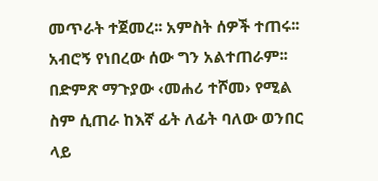መጥራት ተጀመረ፡፡ አምስት ሰዎች ተጠሩ፡፡ አብሮኝ የነበረው ሰው ግን አልተጠራም፡፡ በድምጽ ማጉያው ‹መሐሪ ተሾመ› የሚል ስም ሲጠራ ከእኛ ፊት ለፊት ባለው ወንበር ላይ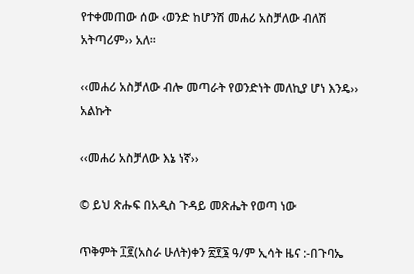የተቀመጠው ሰው ‹ወንድ ከሆንሽ መሐሪ አስቻለው ብለሽ አትጣሪም›› አለ፡፡

‹‹መሐሪ አስቻለው ብሎ መጣራት የወንድነት መለኪያ ሆነ እንዴ›› አልኩት

‹‹መሐሪ አስቻለው እኔ ነኛ››

© ይህ ጽሑፍ በአዲስ ጉዳይ መጽሔት የወጣ ነው

ጥቅምት ፲፪(አስራ ሁለት)ቀን ፳፻፮ ዓ/ም ኢሳት ዜና :-በጉባኤ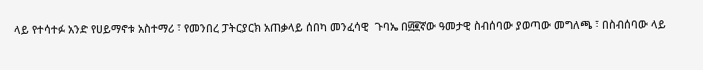ላይ የተሳተፉ አንድ የሀይማኖቱ አስተማሪ ፣ የመንበረ ፓትርያርክ አጠቃላይ ሰበካ መንፈሳዊ  ጉባኤ በ፴፪ኛው ዓመታዊ ስብሰባው ያወጣው መግለጫ ፣ በስብሰባው ላይ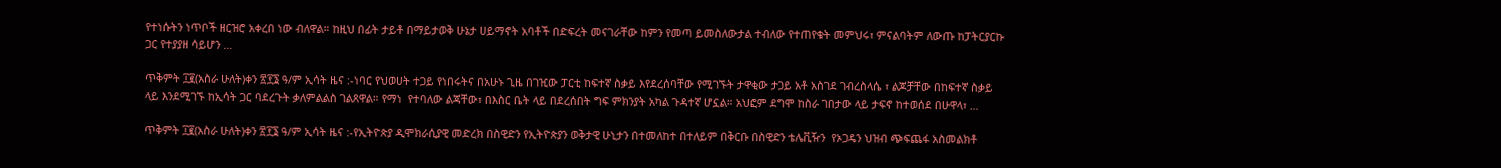የተነሱትን ነጥቦች ዘርዝሮ አቀረበ ነው ብለዋል። ከዚህ በፊት ታይቶ በማይታወቅ ሁኔታ ሀይማኖት አባቶች በድፍረት መናገራቸው ከምን የመጣ ይመስለውታል ተብለው የተጠየቁት መምህሩ፣ ምናልባትም ለውጡ ከፓትርያርኩ ጋር የተያያዘ ሳይሆን …

ጥቅምት ፲፪(አስራ ሁለት)ቀን ፳፻፮ ዓ/ም ኢሳት ዜና :-ነባር የህወሀት ተጋይ የነበሩትና በአሁኑ ጊዜ በገዢው ፓርቲ ከፍተኛ ስቃይ እየደረሰባቸው የሚገኙት ታዋቂው ታጋይ አቶ አስገደ ገብረስላሴ ፣ ልጆቻቸው በከፍተኛ ስቃይ ላይ እንደሚገኙ ከኢሳት ጋር ባደረጉት ቃለምልልስ ገልጸዋል። የማነ  የተባለው ልጃቸው፣ በእስር ቤት ላይ በደረሰበት ግፍ ምክንያት አካል ጉዳተኛ ሆኗል። አህፎም ደግሞ ከስራ ገበታው ላይ ታፍኖ ከተወሰደ በሁዋላ፣ …

ጥቅምት ፲፪(አስራ ሁለት)ቀን ፳፻፮ ዓ/ም ኢሳት ዜና :-የኢትዮጵያ ዲሞክራሲያዊ መድረክ በስዊድን የኢትዮጵያን ወቅታዊ ሁኒታን በተመለከተ በተለይም በቅርቡ በስዊድን ቴሌቪዥን  የኦጋዴን ህዝብ ጭፍጨፋ አስመልክቶ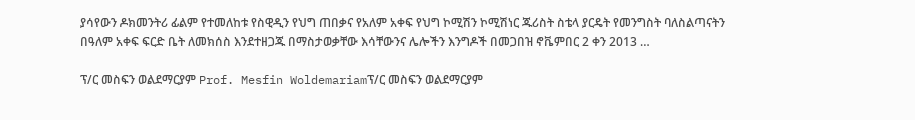ያሳየውን ዶክመንትሪ ፊልም የተመለከቱ የስዊዲን የህግ ጠበቃና የአለም አቀፍ የህግ ኮሚሽን ኮሚሽነር ጁሪስት ስቴላ ያርዴት የመንግስት ባለስልጣናትን በዓለም አቀፍ ፍርድ ቤት ለመክሰስ እንደተዘጋጁ በማስታወቃቸው እሳቸውንና ሌሎችን እንግዶች በመጋበዝ ኖቬምበር 2 ቀን 2013 …

ፕ/ር መስፍን ወልደማርያም Prof. Mesfin Woldemariamፕ/ር መስፍን ወልደማርያም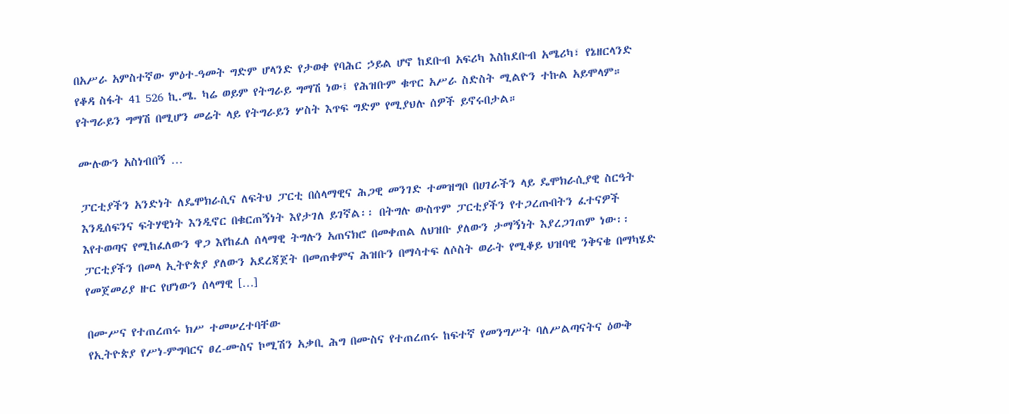በአሥራ አምስተኛው ምዕተ-ዓመት ግድም ሆላንድ የታወቀ የባሕር ኃይል ሆኖ ከደቡብ አፍሪካ እስከደቡብ አሜሪካ፣ የኔዘርላንድ የቆዳ ስፋት 41 526 ኪ.ሜ. ካሬ ወይም የትግራይ ግማሽ ነው፤ የሕዝቡም ቁጥር አሥራ ስድስት ሚልዮን ተኩል አይሞላም። የትግራይን ግማሽ በሚሆን መሬት ላይ የትግራይን ሦስት እጥፍ ግድም የሚያህሉ ሰዎች ይኖሩበታል።

ሙሉውን አስነብበኝ …

ፓርቲያችን አንድነት ለዴሞክራሲና ለፍትህ ፓርቲ በሰላማዊና ሕጋዊ መንገድ ተመዝግቦ በሀገራችን ላይ ዴሞክራሲያዊ ስርዓት እንዲሰፍንና ፍትሃዊነት እንዲኖር በቁርጠኝነት እየታገለ ይገኛል፡፡ በትግሉ ውስጥም ፓርቲያችን የተጋረጡበትን ፈተናዎች እየተወጣና የሚከፈለውን ዋጋ እየከፈለ ሰላማዊ ትግሉን አጠናክሮ በመቀጠል ለህዝቡ ያለውን ታማኝነት እያረጋገጠም ነው፡፡ ፓርቲያችን በመላ ኢትዮጵያ ያለውን አደረጃጀት በመጠቀምና ሕዝቡን በማሳተፍ ለሶስት ወራት የሚቆይ ህዝባዊ ንቅናቄ በማካሄድ የመጀመሪያ ዙር የሆነውን ሰላማዊ […]

በሙሥና የተጠረጠሩ ክሥ ተመሠረተባቸው
የኢትዮጵያ የሥነ-ምግባርና ፀረ-ሙስና ኮሚሽን አቃቢ ሕግ በሙስና የተጠረጠሩ ከፍተኛ የመንግሥት ባለሥልጣናትና ዕውቅ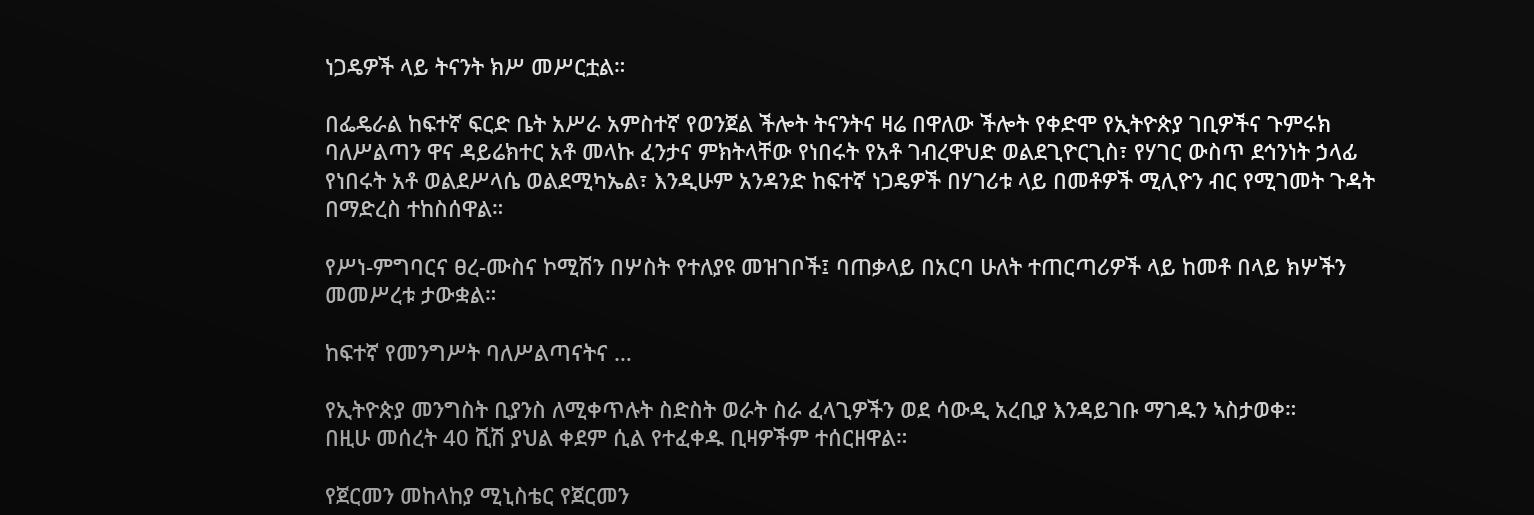ነጋዴዎች ላይ ትናንት ክሥ መሥርቷል።

በፌዴራል ከፍተኛ ፍርድ ቤት አሥራ አምስተኛ የወንጀል ችሎት ትናንትና ዛሬ በዋለው ችሎት የቀድሞ የኢትዮጵያ ገቢዎችና ጉምሩክ ባለሥልጣን ዋና ዳይሬክተር አቶ መላኩ ፈንታና ምክትላቸው የነበሩት የአቶ ገብረዋህድ ወልደጊዮርጊስ፣ የሃገር ውስጥ ደኅንነት ኃላፊ የነበሩት አቶ ወልደሥላሴ ወልደሚካኤል፣ እንዲሁም አንዳንድ ከፍተኛ ነጋዴዎች በሃገሪቱ ላይ በመቶዎች ሚሊዮን ብር የሚገመት ጉዳት በማድረስ ተከስሰዋል።

የሥነ-ምግባርና ፀረ-ሙስና ኮሚሽን በሦስት የተለያዩ መዝገቦች፤ ባጠቃላይ በአርባ ሁለት ተጠርጣሪዎች ላይ ከመቶ በላይ ክሦችን መመሥረቱ ታውቋል።

ከፍተኛ የመንግሥት ባለሥልጣናትና …

የኢትዮጵያ መንግስት ቢያንስ ለሚቀጥሉት ስድስት ወራት ስራ ፈላጊዎችን ወደ ሳውዲ አረቢያ እንዳይገቡ ማገዱን ኣስታወቀ።
በዚሁ መሰረት 40 ሺሽ ያህል ቀደም ሲል የተፈቀዱ ቢዛዎችም ተሰርዘዋል።

የጀርመን መከላከያ ሚኒስቴር የጀርመን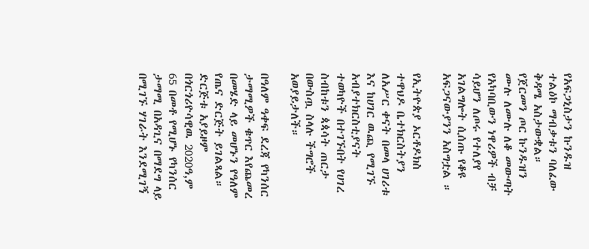የአፍጋኒስታን ኩንዱዝ ተልዕኮ ማብቃቱን ባለፈው ቅዳሜ አስታውቋል። የጀርመን ጦር ኩንዱዝን ሙሉ ለሙሉ ለቆ መውጣት የአካባቢውን ነዋሪዎች ብቻ ሳይሆን ለጦሩ የተለያየ አገልግሎት ሲሰጡ የቆዩ አፍጋናውያንን አስግቷል ።

የኢትዮጵያ ኦርቶዶክስ ተዋህዶ ቤተክርስትያን ለአሥር ቀናት በመላ ሀገሪቱ እና ከሀገር ዉጪ የሚገኙ አብያተክርስቲያናት ተወካዮች በተገኙበት የሀገረ ስብከቱን ጳጳሳት ጠርታ በውስጧ ስላሉ ችግሮች አወያይታለች።

በዓለም ዓቀፍ ደረጃ የካንሰር ታማሚዎች ቁጥር እየጨመረ በመሄድ ላይ መሆኑን የዓለም የጤና ድርጅት ይገልጻል። ድርጅቱ አያይዞም በጎርጎሪዮሳዊዉ 2020ዓ,ም 65 በመቶ የሚሆኑ የካንሰር ታማሚ በአዳጊና በማደግ ላይ በሚገኙ ሃገራት እንደሚገኝ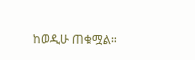ከወዲሁ ጠቁሟል።